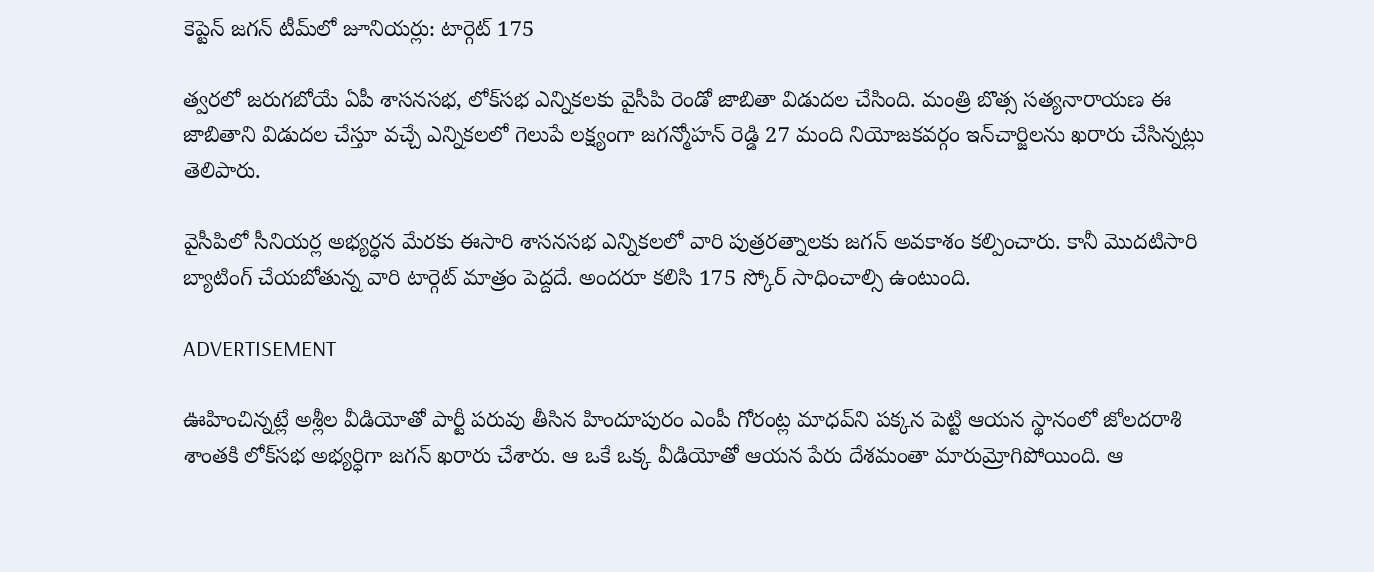కెప్టెన్ జగన్‌ టీమ్‌లో జూనియర్లు: టార్గెట్ 175

త్వరలో జరుగబోయే ఏపీ శాసనసభ, లోక్‌సభ ఎన్నికలకు వైసీపి రెండో జాబితా విడుదల చేసింది. మంత్రి బొత్స సత్యనారాయణ ఈ జాబితాని విడుదల చేస్తూ వచ్చే ఎన్నికలలో గెలుపే లక్ష్యంగా జగన్మోహన్‌ రెడ్డి 27 మంది నియోజకవర్గం ఇన్‌చార్జిలను ఖరారు చేసిన్నట్లు తెలిపారు.

వైసీపిలో సీనియర్ల అభ్యర్ధన మేరకు ఈసారి శాసనసభ ఎన్నికలలో వారి పుత్రరత్నాలకు జగన్‌ అవకాశం కల్పించారు. కానీ మొదటిసారి బ్యాటింగ్ చేయబోతున్న వారి టార్గెట్ మాత్రం పెద్దదే. అందరూ కలిసి 175 స్కోర్ సాధించాల్సి ఉంటుంది.

ADVERTISEMENT

ఊహించిన్నట్లే అశ్లీల వీడియోతో పార్టీ పరువు తీసిన హిందూపురం ఎంపీ గోరంట్ల మాధవ్‌ని పక్కన పెట్టి ఆయన స్థానంలో జోలదరాశి శాంతకి లోక్‌సభ అభ్యర్ధిగా జగన్‌ ఖరారు చేశారు. ఆ ఒకే ఒక్క వీడియోతో ఆయన పేరు దేశమంతా మారుమ్రోగిపోయింది. ఆ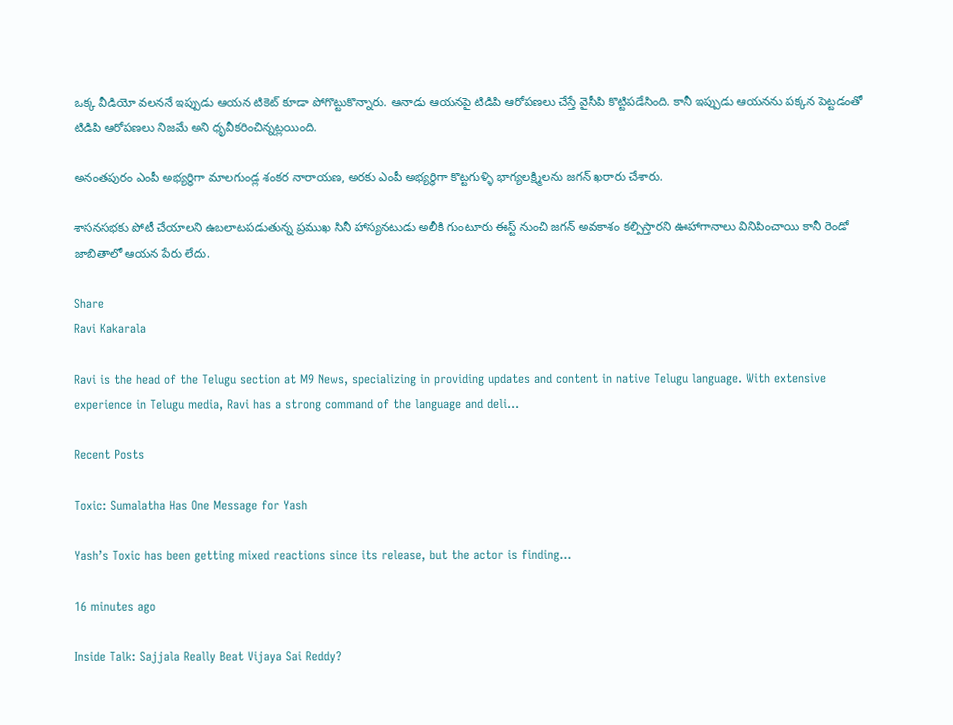ఒక్క వీడియో వలననే ఇప్పుడు ఆయన టికెట్‌ కూడా పోగొట్టుకొన్నారు. ఆనాడు ఆయనపై టిడిపి ఆరోపణలు చేస్తే వైసీపి కొట్టిపడేసింది. కానీ ఇప్పుడు ఆయనను పక్కన పెట్టడంతో టిడిపి ఆరోపణలు నిజమే అని ధృవీకరించిన్నట్లయింది.

అనంతపురం ఎంపీ అభ్యర్ధిగా మాలగుండ్ల శంకర నారాయణ, అరకు ఎంపీ అభ్యర్ధిగా కొట్టగుళ్ళి భాగ్యలక్ష్మిలను జగన్‌ ఖరారు చేశారు.

శాసనసభకు పోటీ చేయాలని ఉబలాటపడుతున్న ప్రముఖ సినీ హాస్యనటుడు అలీకి గుంటూరు ఈస్ట్ నుంచి జగన్‌ అవకాశం కల్పిస్తారని ఊహాగానాలు వినిపించాయి కానీ రెండో జాబితాలో ఆయన పేరు లేదు.

Share
Ravi Kakarala

Ravi is the head of the Telugu section at M9 News, specializing in providing updates and content in native Telugu language. With extensive experience in Telugu media, Ravi has a strong command of the language and deli…

Recent Posts

Toxic: Sumalatha Has One Message for Yash

Yash’s Toxic has been getting mixed reactions since its release, but the actor is finding…

16 minutes ago

Inside Talk: Sajjala Really Beat Vijaya Sai Reddy?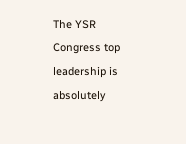The YSR Congress top leadership is absolutely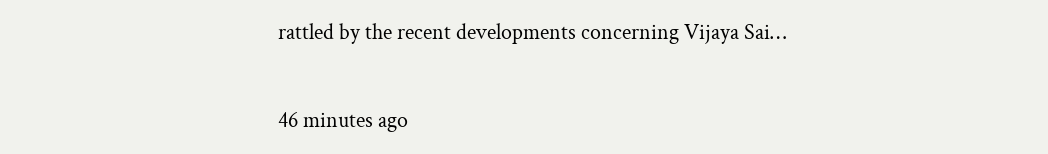rattled by the recent developments concerning Vijaya Sai…

46 minutes ago